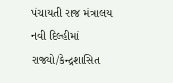પંચાયતી રાજ મંત્રાલય
નવી દિલ્હીમાં રાજ્યો/કેન્દ્રશાસિત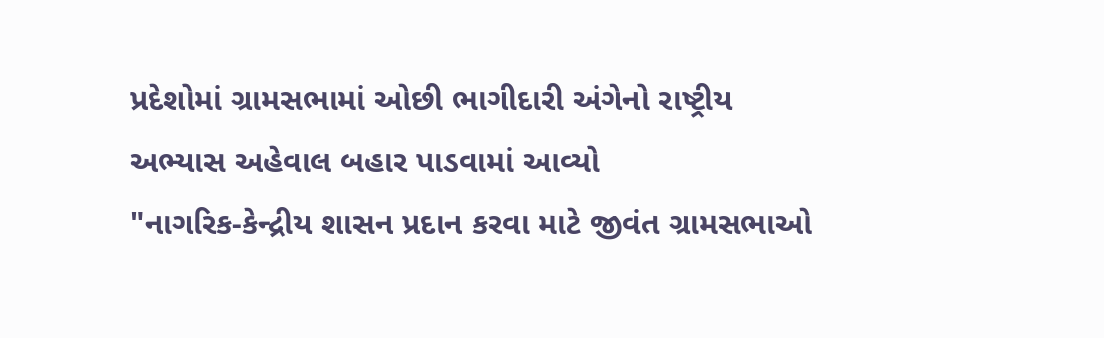પ્રદેશોમાં ગ્રામસભામાં ઓછી ભાગીદારી અંગેનો રાષ્ટ્રીય અભ્યાસ અહેવાલ બહાર પાડવામાં આવ્યો
"નાગરિક-કેન્દ્રીય શાસન પ્રદાન કરવા માટે જીવંત ગ્રામસભાઓ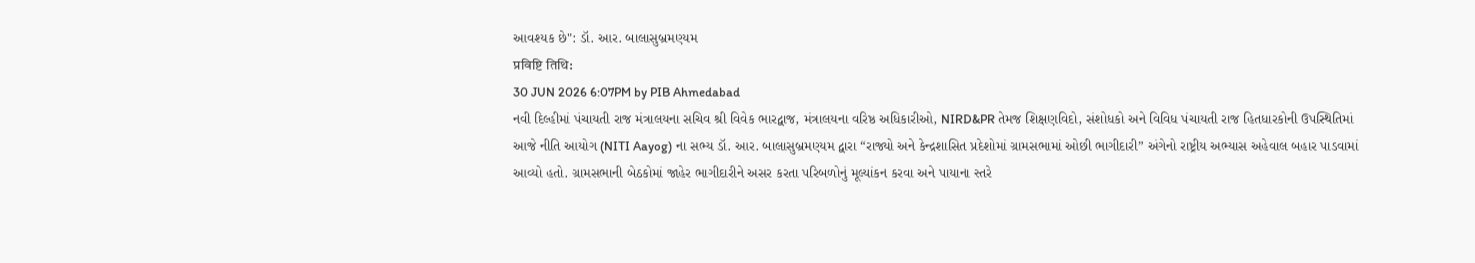આવશ્યક છે": ડૉ. આર. બાલાસુબ્રમણ્યમ
प्रविष्टि तिथि:
30 JUN 2026 6:07PM by PIB Ahmedabad
નવી દિલ્હીમાં પંચાયતી રાજ મંત્રાલયના સચિવ શ્રી વિવેક ભારદ્વાજ, મંત્રાલયના વરિષ્ઠ અધિકારીઓ, NIRD&PR તેમજ શિક્ષણવિદો, સંશોધકો અને વિવિધ પંચાયતી રાજ હિતધારકોની ઉપસ્થિતિમાં આજે નીતિ આયોગ (NITI Aayog) ના સભ્ય ડૉ. આર. બાલાસુબ્રમણ્યમ દ્વારા “રાજ્યો અને કેન્દ્રશાસિત પ્રદેશોમાં ગ્રામસભામાં ઓછી ભાગીદારી” અંગેનો રાષ્ટ્રીય અભ્યાસ અહેવાલ બહાર પાડવામાં આવ્યો હતો. ગ્રામસભાની બેઠકોમાં જાહેર ભાગીદારીને અસર કરતા પરિબળોનું મૂલ્યાંકન કરવા અને પાયાના સ્તરે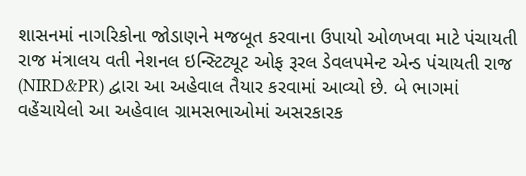શાસનમાં નાગરિકોના જોડાણને મજબૂત કરવાના ઉપાયો ઓળખવા માટે પંચાયતી રાજ મંત્રાલય વતી નેશનલ ઇન્સ્ટિટ્યૂટ ઓફ રૂરલ ડેવલપમેન્ટ એન્ડ પંચાયતી રાજ (NIRD&PR) દ્વારા આ અહેવાલ તૈયાર કરવામાં આવ્યો છે. બે ભાગમાં વહેંચાયેલો આ અહેવાલ ગ્રામસભાઓમાં અસરકારક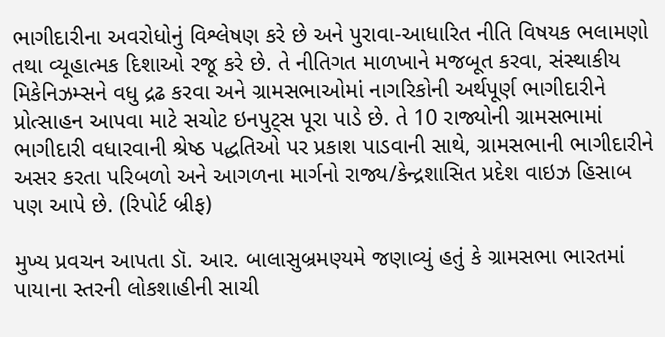ભાગીદારીના અવરોધોનું વિશ્લેષણ કરે છે અને પુરાવા-આધારિત નીતિ વિષયક ભલામણો તથા વ્યૂહાત્મક દિશાઓ રજૂ કરે છે. તે નીતિગત માળખાને મજબૂત કરવા, સંસ્થાકીય મિકેનિઝમ્સને વધુ દ્રઢ કરવા અને ગ્રામસભાઓમાં નાગરિકોની અર્થપૂર્ણ ભાગીદારીને પ્રોત્સાહન આપવા માટે સચોટ ઇનપુટ્સ પૂરા પાડે છે. તે 10 રાજ્યોની ગ્રામસભામાં ભાગીદારી વધારવાની શ્રેષ્ઠ પદ્ધતિઓ પર પ્રકાશ પાડવાની સાથે, ગ્રામસભાની ભાગીદારીને અસર કરતા પરિબળો અને આગળના માર્ગનો રાજ્ય/કેન્દ્રશાસિત પ્રદેશ વાઇઝ હિસાબ પણ આપે છે. (રિપોર્ટ બ્રીફ)

મુખ્ય પ્રવચન આપતા ડૉ. આર. બાલાસુબ્રમણ્યમે જણાવ્યું હતું કે ગ્રામસભા ભારતમાં પાયાના સ્તરની લોકશાહીની સાચી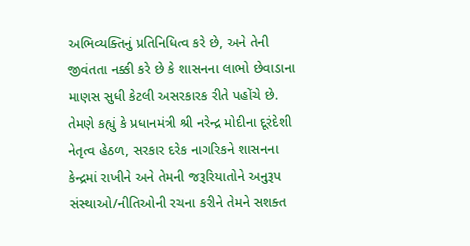અભિવ્યક્તિનું પ્રતિનિધિત્વ કરે છે, અને તેની જીવંતતા નક્કી કરે છે કે શાસનના લાભો છેવાડાના માણસ સુધી કેટલી અસરકારક રીતે પહોંચે છે. તેમણે કહ્યું કે પ્રધાનમંત્રી શ્રી નરેન્દ્ર મોદીના દૂરંદેશી નેતૃત્વ હેઠળ, સરકાર દરેક નાગરિકને શાસનના કેન્દ્રમાં રાખીને અને તેમની જરૂરિયાતોને અનુરૂપ સંસ્થાઓ/નીતિઓની રચના કરીને તેમને સશક્ત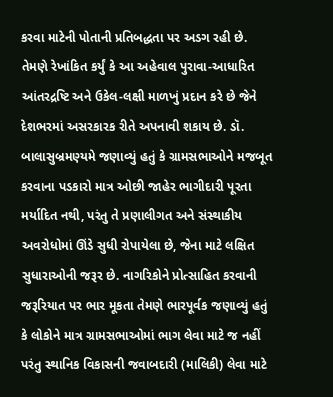કરવા માટેની પોતાની પ્રતિબદ્ધતા પર અડગ રહી છે. તેમણે રેખાંકિત કર્યું કે આ અહેવાલ પુરાવા-આધારિત આંતરદ્રષ્ટિ અને ઉકેલ-લક્ષી માળખું પ્રદાન કરે છે જેને દેશભરમાં અસરકારક રીતે અપનાવી શકાય છે. ડૉ. બાલાસુબ્રમણ્યમે જણાવ્યું હતું કે ગ્રામસભાઓને મજબૂત કરવાના પડકારો માત્ર ઓછી જાહેર ભાગીદારી પૂરતા મર્યાદિત નથી, પરંતુ તે પ્રણાલીગત અને સંસ્થાકીય અવરોધોમાં ઊંડે સુધી રોપાયેલા છે, જેના માટે લક્ષિત સુધારાઓની જરૂર છે. નાગરિકોને પ્રોત્સાહિત કરવાની જરૂરિયાત પર ભાર મૂકતા તેમણે ભારપૂર્વક જણાવ્યું હતું કે લોકોને માત્ર ગ્રામસભાઓમાં ભાગ લેવા માટે જ નહીં પરંતુ સ્થાનિક વિકાસની જવાબદારી (માલિકી) લેવા માટે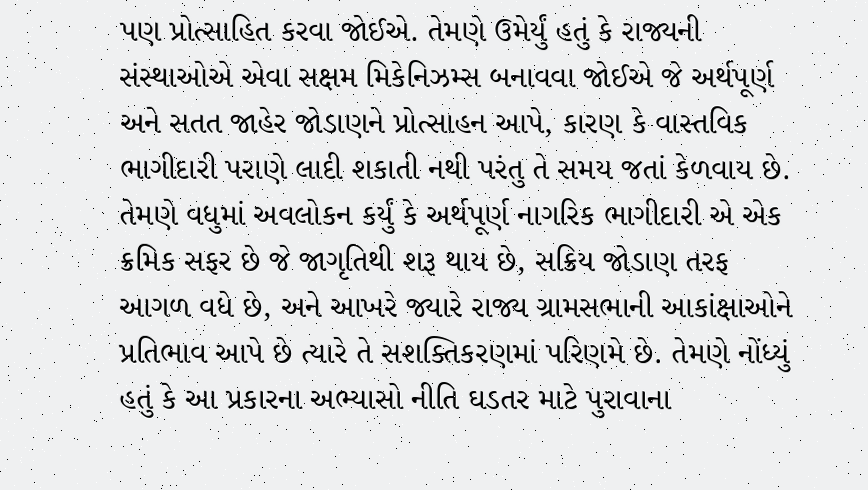પણ પ્રોત્સાહિત કરવા જોઈએ. તેમણે ઉમેર્યું હતું કે રાજ્યની સંસ્થાઓએ એવા સક્ષમ મિકેનિઝમ્સ બનાવવા જોઈએ જે અર્થપૂર્ણ અને સતત જાહેર જોડાણને પ્રોત્સાહન આપે, કારણ કે વાસ્તવિક ભાગીદારી પરાણે લાદી શકાતી નથી પરંતુ તે સમય જતાં કેળવાય છે. તેમણે વધુમાં અવલોકન કર્યું કે અર્થપૂર્ણ નાગરિક ભાગીદારી એ એક ક્રમિક સફર છે જે જાગૃતિથી શરૂ થાય છે, સક્રિય જોડાણ તરફ આગળ વધે છે, અને આખરે જ્યારે રાજ્ય ગ્રામસભાની આકાંક્ષાઓને પ્રતિભાવ આપે છે ત્યારે તે સશક્તિકરણમાં પરિણમે છે. તેમણે નોંધ્યું હતું કે આ પ્રકારના અભ્યાસો નીતિ ઘડતર માટે પુરાવાના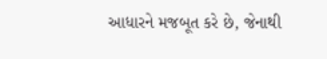આધારને મજબૂત કરે છે, જેનાથી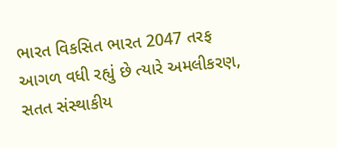ભારત વિકસિત ભારત 2047 તરફ આગળ વધી રહ્યું છે ત્યારે અમલીકરણ, સતત સંસ્થાકીય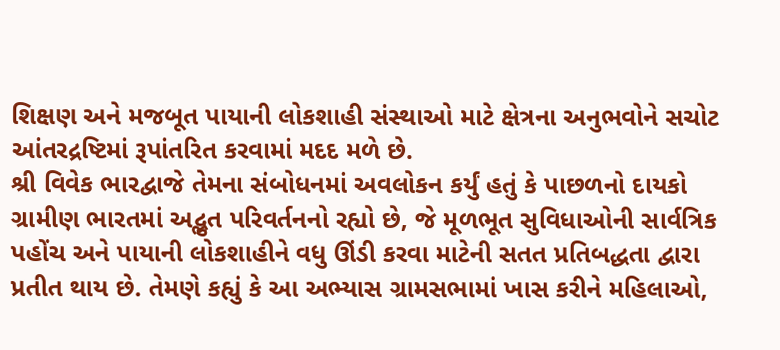શિક્ષણ અને મજબૂત પાયાની લોકશાહી સંસ્થાઓ માટે ક્ષેત્રના અનુભવોને સચોટ આંતરદ્રષ્ટિમાં રૂપાંતરિત કરવામાં મદદ મળે છે.
શ્રી વિવેક ભારદ્વાજે તેમના સંબોધનમાં અવલોકન કર્યું હતું કે પાછળનો દાયકો ગ્રામીણ ભારતમાં અદ્ભુત પરિવર્તનનો રહ્યો છે, જે મૂળભૂત સુવિધાઓની સાર્વત્રિક પહોંચ અને પાયાની લોકશાહીને વધુ ઊંડી કરવા માટેની સતત પ્રતિબદ્ધતા દ્વારા પ્રતીત થાય છે. તેમણે કહ્યું કે આ અભ્યાસ ગ્રામસભામાં ખાસ કરીને મહિલાઓ,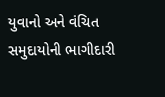યુવાનો અને વંચિત સમુદાયોની ભાગીદારી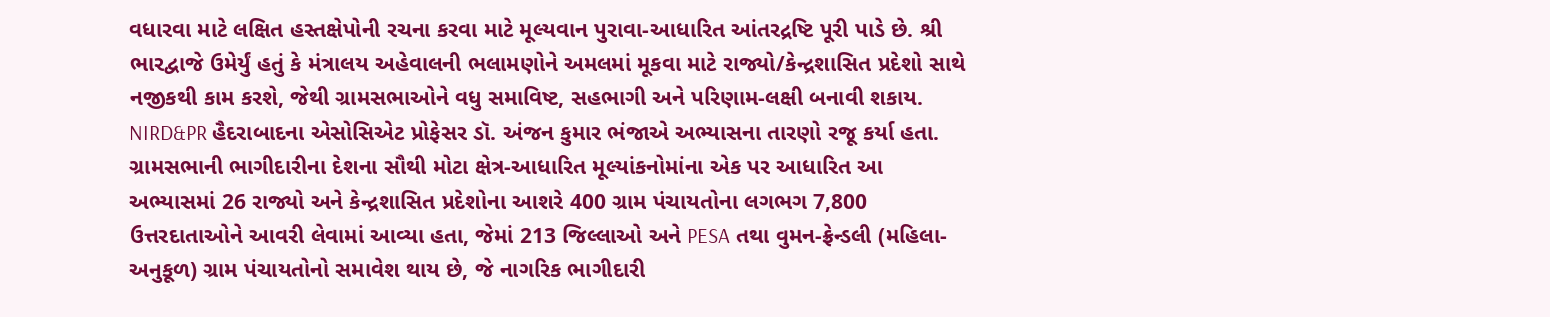વધારવા માટે લક્ષિત હસ્તક્ષેપોની રચના કરવા માટે મૂલ્યવાન પુરાવા-આધારિત આંતરદ્રષ્ટિ પૂરી પાડે છે. શ્રી ભારદ્વાજે ઉમેર્યું હતું કે મંત્રાલય અહેવાલની ભલામણોને અમલમાં મૂકવા માટે રાજ્યો/કેન્દ્રશાસિત પ્રદેશો સાથે નજીકથી કામ કરશે, જેથી ગ્રામસભાઓને વધુ સમાવિષ્ટ, સહભાગી અને પરિણામ-લક્ષી બનાવી શકાય.
NIRD&PR હૈદરાબાદના એસોસિએટ પ્રોફેસર ડૉ. અંજન કુમાર ભંજાએ અભ્યાસના તારણો રજૂ કર્યા હતા. ગ્રામસભાની ભાગીદારીના દેશના સૌથી મોટા ક્ષેત્ર-આધારિત મૂલ્યાંકનોમાંના એક પર આધારિત આ અભ્યાસમાં 26 રાજ્યો અને કેન્દ્રશાસિત પ્રદેશોના આશરે 400 ગ્રામ પંચાયતોના લગભગ 7,800 ઉત્તરદાતાઓને આવરી લેવામાં આવ્યા હતા, જેમાં 213 જિલ્લાઓ અને PESA તથા વુમન-ફ્રેન્ડલી (મહિલા-અનુકૂળ) ગ્રામ પંચાયતોનો સમાવેશ થાય છે, જે નાગરિક ભાગીદારી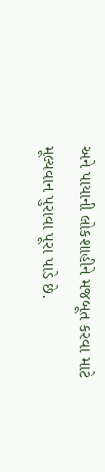અને પાયાની લોકશાહીને મજબૂત કરવા માટે મૂલ્યવાન પુરાવા પૂરા પાડે છે.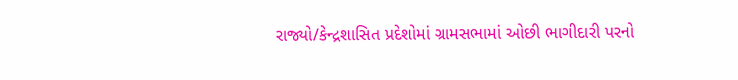રાજ્યો/કેન્દ્રશાસિત પ્રદેશોમાં ગ્રામસભામાં ઓછી ભાગીદારી પરનો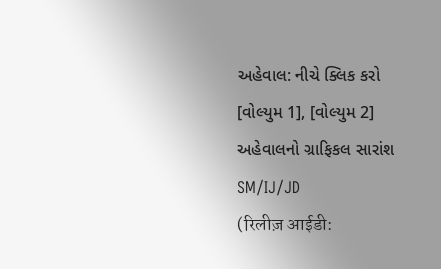અહેવાલ: નીચે ક્લિક કરો
[વોલ્યુમ 1], [વોલ્યુમ 2] અહેવાલનો ગ્રાફિકલ સારાંશ
SM/IJ/JD
(रिलीज़ आईडी: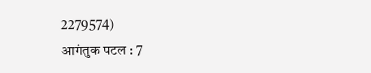2279574)
आगंतुक पटल : 7